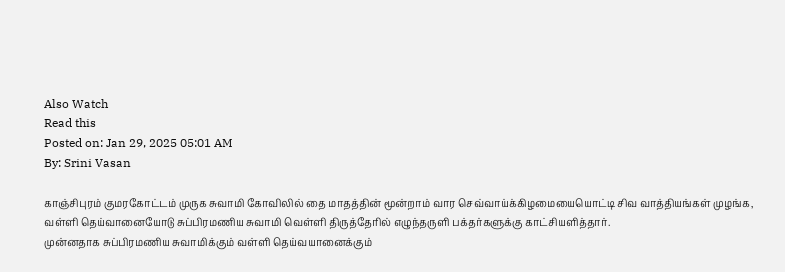Also Watch
Read this
Posted on: Jan 29, 2025 05:01 AM
By: Srini Vasan

காஞ்சிபுரம் குமரகோட்டம் முருக சுவாமி கோவிலில் தை மாதத்தின் மூன்றாம் வார செவ்வாய்க்கிழமையையொட்டி சிவ வாத்தியங்கள் முழங்க, வள்ளி தெய்வானையோடு சுப்பிரமணிய சுவாமி வெள்ளி திருத்தேரில் எழுந்தருளி பக்தர்களுக்கு காட்சியளித்தார்.
முன்னதாக சுப்பிரமணிய சுவாமிக்கும் வள்ளி தெய்வயானைக்கும்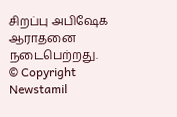சிறப்பு அபிஷேக ஆராதனை நடைபெற்றது.
© Copyright Newstamil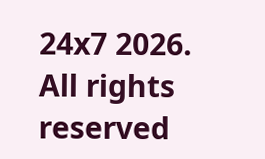24x7 2026. All rights reserved